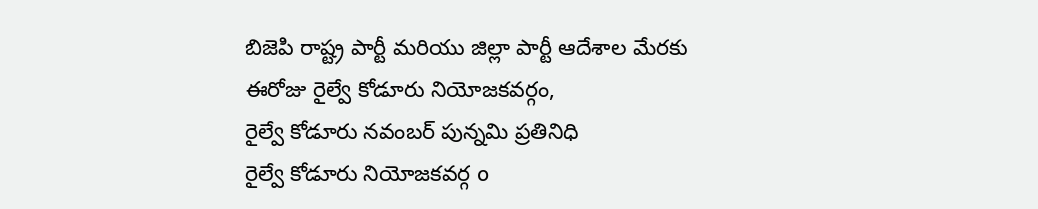బిజెపి రాష్ట్ర పార్టీ మరియు జిల్లా పార్టీ ఆదేశాల మేరకు ఈరోజు రైల్వే కోడూరు నియోజకవర్గం,
రైల్వే కోడూరు నవంబర్ పున్నమి ప్రతినిధి
రైల్వే కోడూరు నియోజకవర్గ o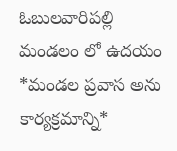ఓబులవారిపల్లి
మండలం లో ఉదయం *మండల ప్రవాస అను కార్యక్రమాన్ని*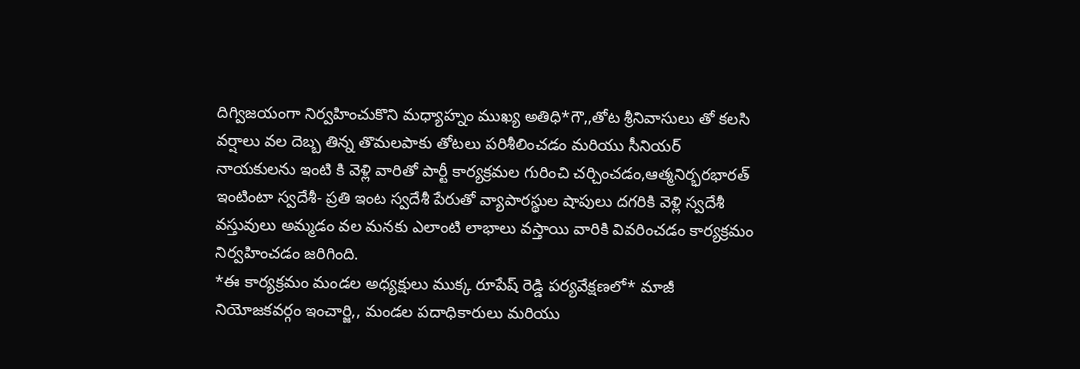దిగ్విజయంగా నిర్వహించుకొని మధ్యాహ్నం ముఖ్య అతిధి*గౌ,,తోట శ్రీనివాసులు తో కలసి వర్షాలు వల దెబ్బ తిన్న తొమలపాకు తోటలు పరిశీలించడం మరియు సీనియర్ నాయకులను ఇంటి కి వెళ్లి వారితో పార్టీ కార్యక్రమల గురించి చర్చించడం,ఆత్మనిర్భరభారత్ ఇంటింటా స్వదేశీ- ప్రతి ఇంట స్వదేశీ పేరుతో వ్యాపారస్థుల షాపులు దగరికి వెళ్లి స్వదేశీ వస్తువులు అమ్మడం వల మనకు ఎలాంటి లాభాలు వస్తాయి వారికి వివరించడం కార్యక్రమం నిర్వహించడం జరిగింది.
*ఈ కార్యక్రమం మండల అధ్యక్షులు ముక్క రూపేష్ రెడ్డి పర్యవేక్షణలో* మాజీ నియోజకవర్గం ఇంచార్జి,, మండల పదాధికారులు మరియు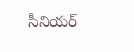సీనియర్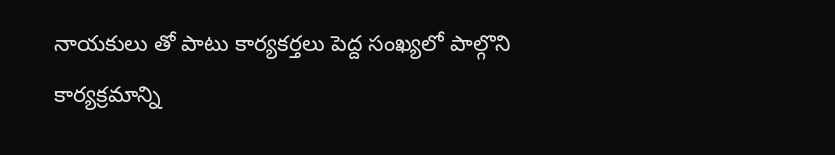నాయకులు తో పాటు కార్యకర్తలు పెద్ద సంఖ్యలో పాల్గొని కార్యక్రమాన్ని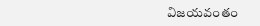విజయవంతం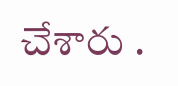చేశారు .